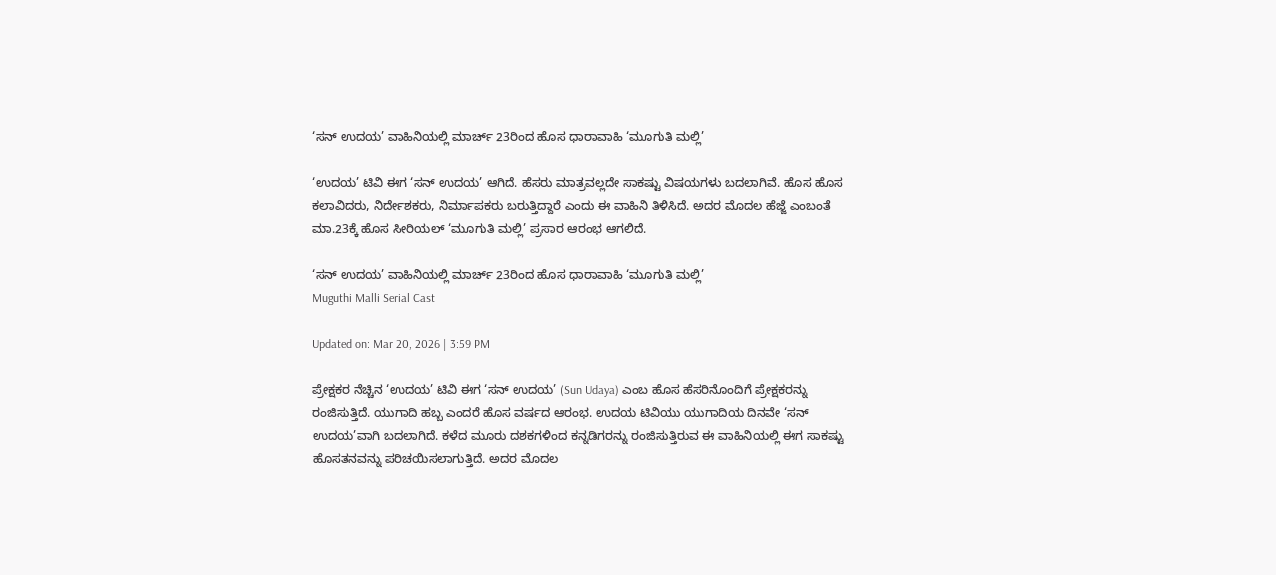‘ಸನ್‌ ಉದಯ’ ವಾಹಿನಿಯಲ್ಲಿ ಮಾರ್ಚ್‌ 23ರಿಂದ ಹೊಸ ಧಾರಾವಾಹಿ ‘ಮೂಗುತಿ ಮಲ್ಲಿ’

‘ಉದಯ’ ಟಿವಿ ಈಗ ‘ಸನ್ ಉದಯ’ ಆಗಿದೆ. ಹೆಸರು ಮಾತ್ರವಲ್ಲದೇ ಸಾಕಷ್ಟು ವಿಷಯಗಳು ಬದಲಾಗಿವೆ. ಹೊಸ ಹೊಸ ಕಲಾವಿದರು, ನಿರ್ದೇಶಕರು, ನಿರ್ಮಾಪಕರು ಬರುತ್ತಿದ್ದಾರೆ ಎಂದು ಈ ವಾಹಿನಿ ತಿಳಿಸಿದೆ. ಅದರ ಮೊದಲ ಹೆಜ್ಜೆ ಎಂಬಂತೆ ಮಾ.23ಕ್ಕೆ ಹೊಸ ಸೀರಿಯಲ್ ‘ಮೂಗುತಿ ಮಲ್ಲಿ’ ಪ್ರಸಾರ ಆರಂಭ ಆಗಲಿದೆ.

‘ಸನ್‌ ಉದಯ’ ವಾಹಿನಿಯಲ್ಲಿ ಮಾರ್ಚ್‌ 23ರಿಂದ ಹೊಸ ಧಾರಾವಾಹಿ ‘ಮೂಗುತಿ ಮಲ್ಲಿ’
Muguthi Malli Serial Cast

Updated on: Mar 20, 2026 | 3:59 PM

ಪ್ರೇಕ್ಷಕರ ನೆಚ್ಚಿನ ‘ಉದಯ’ ಟಿವಿ ಈಗ ‘ಸನ್ ಉದಯ’ (Sun Udaya) ಎಂಬ ಹೊಸ ಹೆಸರಿನೊಂದಿಗೆ ಪ್ರೇಕ್ಷಕರನ್ನು ರಂಜಿಸುತ್ತಿದೆ. ಯುಗಾದಿ ಹಬ್ಬ ಎಂದರೆ ಹೊಸ ವರ್ಷದ ಆರಂಭ. ಉದಯ ಟಿವಿಯು ಯುಗಾದಿಯ ದಿನವೇ ‘ಸನ್ ಉದಯ’ವಾಗಿ ಬದಲಾಗಿದೆ. ಕಳೆದ ಮೂರು ದಶಕಗಳಿಂದ ಕನ್ನಡಿಗರನ್ನು ರಂಜಿಸುತ್ತಿರುವ ಈ ವಾಹಿನಿಯಲ್ಲಿ ಈಗ ಸಾಕಷ್ಟು ಹೊಸತನವನ್ನು ಪರಿಚಯಿಸಲಾಗುತ್ತಿದೆ. ಅದರ ಮೊದಲ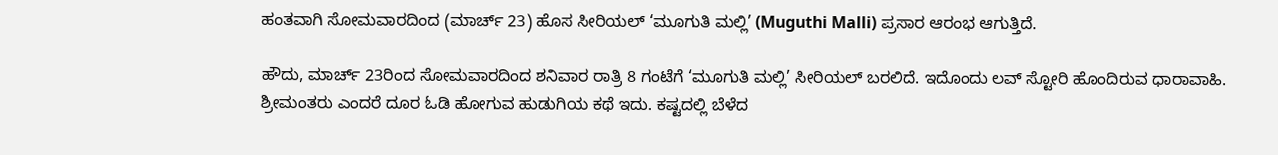ಹಂತವಾಗಿ ಸೋಮವಾರದಿಂದ (ಮಾರ್ಚ್‌ 23) ಹೊಸ ಸೀರಿಯಲ್ ‘ಮೂಗುತಿ ಮಲ್ಲಿ’ (Muguthi Malli) ಪ್ರಸಾರ ಆರಂಭ ಆಗುತ್ತಿದೆ.

ಹೌದು, ಮಾರ್ಚ್‌ 23ರಿಂದ ಸೋಮವಾರದಿಂದ ಶನಿವಾರ ರಾತ್ರಿ 8 ಗಂಟೆಗೆ ‘ಮೂಗುತಿ ಮಲ್ಲಿ’ ಸೀರಿಯಲ್ ಬರಲಿದೆ. ಇದೊಂದು ಲವ್‌ ಸ್ಟೋರಿ ಹೊಂದಿರುವ ಧಾರಾವಾಹಿ. ಶ್ರೀಮಂತರು ಎಂದರೆ ದೂರ ಓಡಿ ಹೋಗುವ ಹುಡುಗಿಯ ಕಥೆ ಇದು. ಕಷ್ಟದಲ್ಲಿ ಬೆಳೆದ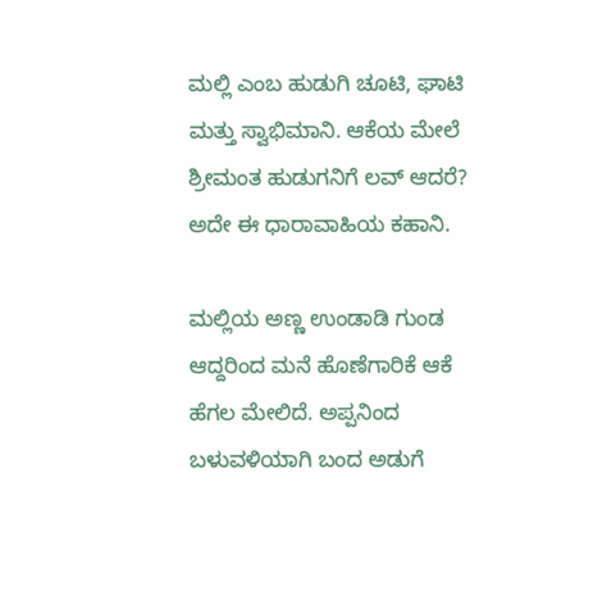ಮಲ್ಲಿ ಎಂಬ ಹುಡುಗಿ ಚೂಟಿ, ಘಾಟಿ ಮತ್ತು ಸ್ವಾಭಿಮಾನಿ. ಆಕೆಯ ಮೇಲೆ ಶ್ರೀಮಂತ ಹುಡುಗನಿಗೆ ಲವ್ ಆದರೆ? ಅದೇ ಈ ಧಾರಾವಾಹಿಯ ಕಹಾನಿ.

ಮಲ್ಲಿಯ ಅಣ್ಣ ಉಂಡಾಡಿ ಗುಂಡ ಆದ್ದರಿಂದ ಮನೆ ಹೊಣೆಗಾರಿಕೆ ಆಕೆ ಹೆಗಲ ಮೇಲಿದೆ. ಅಪ್ಪನಿಂದ ಬಳುವಳಿಯಾಗಿ ಬಂದ ಅಡುಗೆ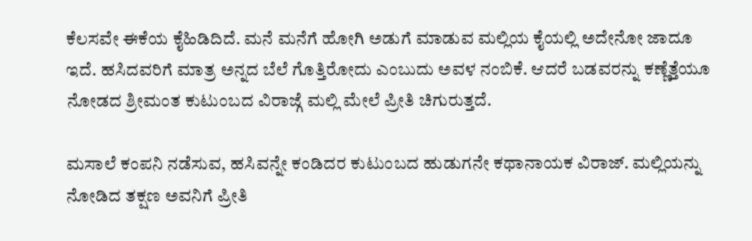ಕೆಲಸವೇ ಈಕೆಯ ಕೈಹಿಡಿದಿದೆ. ಮನೆ ಮನೆಗೆ ಹೋಗಿ ಅಡುಗೆ ಮಾಡುವ ಮಲ್ಲಿಯ ಕೈಯಲ್ಲಿ ಅದೇನೋ ಜಾದೂ ಇದೆ. ಹಸಿದವರಿಗೆ ಮಾತ್ರ ಅನ್ನದ ಬೆಲೆ ಗೊತ್ತಿರೋದು ಎಂಬುದು ಅವಳ ನಂಬಿಕೆ. ಆದರೆ ಬಡವರನ್ನು ಕಣ್ಣೆತ್ತೆಯೂ ನೋಡದ ಶ್ರೀಮಂತ ಕುಟುಂಬದ ವಿರಾಜ್ಗೆ ಮಲ್ಲಿ ಮೇಲೆ ಪ್ರೀತಿ ಚಿಗುರುತ್ತದೆ.

ಮಸಾಲೆ ಕಂಪನಿ ನಡೆಸುವ, ಹಸಿವನ್ನೇ ಕಂಡಿದರ ಕುಟುಂಬದ ಹುಡುಗನೇ ಕಥಾನಾಯಕ ವಿರಾಜ್. ಮಲ್ಲಿಯನ್ನು ನೋಡಿದ ತಕ್ಷಣ ಅವನಿಗೆ ಪ್ರೀತಿ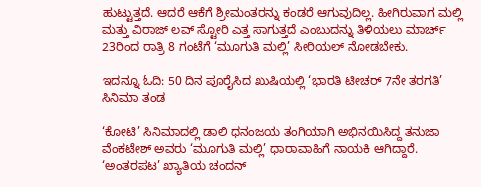ಹುಟ್ಟುತ್ತದೆ. ಆದರೆ ಆಕೆಗೆ ಶ್ರೀಮಂತರನ್ನು ಕಂಡರೆ ಆಗುವುದಿಲ್ಲ. ಹೀಗಿರುವಾಗ ಮಲ್ಲಿ ಮತ್ತು ವಿರಾಜ್‌ ಲವ್‌ ಸ್ಟೋರಿ ಎತ್ತ ಸಾಗುತ್ತದೆ ಎಂಬುದನ್ನು ತಿಳಿಯಲು ಮಾರ್ಚ್ 23ರಿಂದ ರಾತ್ರಿ 8 ಗಂಟೆಗೆ ‘ಮೂಗುತಿ ಮಲ್ಲಿ’ ಸೀರಿಯಲ್ ನೋಡಬೇಕು.

ಇದನ್ನೂ ಓದಿ: 50 ದಿನ ಪೂರೈಸಿದ ಖುಷಿಯಲ್ಲಿ ‘ಭಾರತಿ ಟೀಚರ್ 7ನೇ ತರಗತಿ’ ಸಿನಿಮಾ ತಂಡ

‘ಕೋಟಿ’ ಸಿನಿಮಾದಲ್ಲಿ ಡಾಲಿ ಧನಂಜಯ ತಂಗಿಯಾಗಿ ಅಭಿನಯಿಸಿದ್ದ ತನುಜಾ ವೆಂಕಟೇಶ್‌ ಅವರು ‘ಮೂಗುತಿ ಮಲ್ಲಿ’ ಧಾರಾವಾಹಿಗೆ ನಾಯಕಿ ಆಗಿದ್ದಾರೆ. ‘ಅಂತರಪಟ’ ಖ್ಯಾತಿಯ ಚಂದನ್‌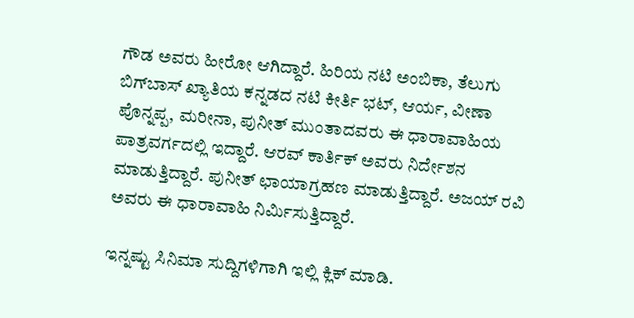ಗೌಡ ಅವರು ಹೀರೋ ಆಗಿದ್ದಾರೆ. ಹಿರಿಯ ನಟಿ ಅಂಬಿಕಾ, ತೆಲುಗು ಬಿಗ್‌ಬಾಸ್‌ ಖ್ಯಾತಿಯ ಕನ್ನಡದ ನಟಿ ಕೀರ್ತಿ ಭಟ್‌, ಆರ್ಯ, ವೀಣಾ ಪೊನ್ನಪ್ಪ, ಮರೀನಾ, ಪುನೀತ್‌ ಮುಂತಾದವರು ಈ ಧಾರಾವಾಹಿಯ ಪಾತ್ರವರ್ಗದಲ್ಲಿ ಇದ್ದಾರೆ. ಆರವ್‌ ಕಾರ್ತಿಕ್‌ ಅವರು ನಿರ್ದೇಶನ ಮಾಡುತ್ತಿದ್ದಾರೆ. ಪುನೀತ್‌ ಛಾಯಾಗ್ರಹಣ ಮಾಡುತ್ತಿದ್ದಾರೆ. ಅಜಯ್‌ ರವಿ ಅವರು ಈ ಧಾರಾವಾಹಿ ನಿರ್ಮಿಸುತ್ತಿದ್ದಾರೆ.

ಇನ್ನಷ್ಟು ಸಿನಿಮಾ ಸುದ್ದಿಗಳಿಗಾಗಿ ಇಲ್ಲಿ ಕ್ಲಿಕ್ ಮಾಡಿ.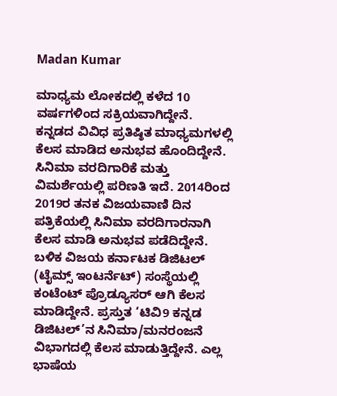Madan Kumar

ಮಾಧ್ಯಮ ಲೋಕದಲ್ಲಿ ಕಳೆದ 10 ವರ್ಷಗಳಿಂದ ಸಕ್ರಿಯವಾಗಿದ್ದೇನೆ. ಕನ್ನಡದ ವಿವಿಧ ಪ್ರತಿಷ್ಠಿತ ಮಾಧ್ಯಮಗಳಲ್ಲಿ ಕೆಲಸ ಮಾಡಿದ ಅನುಭವ ಹೊಂದಿದ್ದೇನೆ. ಸಿನಿಮಾ ವರದಿಗಾರಿಕೆ ಮತ್ತು ವಿಮರ್ಶೆಯಲ್ಲಿ ಪರಿಣತಿ ಇದೆ. 2014ರಿಂದ 2019ರ ತನಕ ವಿಜಯವಾಣಿ ದಿನ ಪತ್ರಿಕೆಯಲ್ಲಿ ಸಿನಿಮಾ ವರದಿಗಾರನಾಗಿ ಕೆಲಸ ಮಾಡಿ ಅನುಭವ ಪಡೆದಿದ್ದೇನೆ. ಬಳಿಕ ವಿಜಯ ಕರ್ನಾಟಕ ಡಿಜಿಟಲ್ (ಟೈಮ್ಸ್ ಇಂಟರ್ನೆಟ್) ಸಂಸ್ಥೆಯಲ್ಲಿ ಕಂಟೆಂಟ್ ಪ್ರೊಡ್ಯೂಸರ್ ಆಗಿ ಕೆಲಸ ಮಾಡಿದ್ದೇನೆ. ಪ್ರಸ್ತುತ ‘ಟಿವಿ9 ಕನ್ನಡ ಡಿಜಿಟಲ್’ನ ಸಿನಿಮಾ/ಮನರಂಜನೆ ವಿಭಾಗದಲ್ಲಿ ಕೆಲಸ ಮಾಡುತ್ತಿದ್ದೇನೆ. ಎಲ್ಲ ಭಾಷೆಯ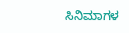ಸಿನಿಮಾಗಳ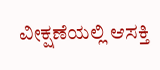ವೀಕ್ಷಣೆಯಲ್ಲಿ ಆಸಕ್ತಿ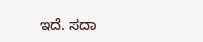ಇದೆ. ಸದಾ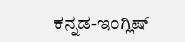ಕನ್ನಡ-ಇಂಗ್ಲಿಷ್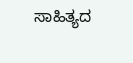ಸಾಹಿತ್ಯದ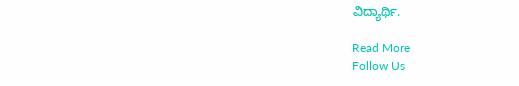ವಿದ್ಯಾರ್ಥಿ.

Read More
Follow Us